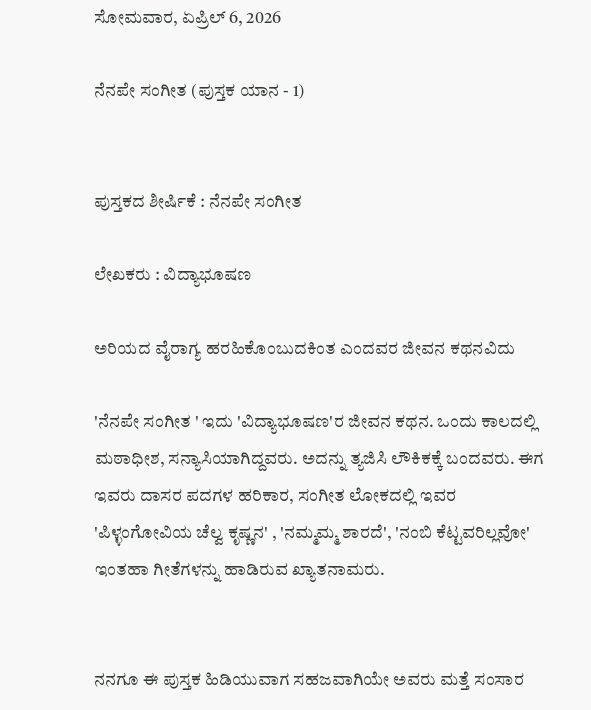ಸೋಮವಾರ, ಏಪ್ರಿಲ್ 6, 2026

ನೆನಪೇ ಸಂಗೀತ (ಪುಸ್ತಕ ಯಾನ - 1)


ಪುಸ್ತಕದ ಶೀರ್ಷಿಕೆ : ನೆನಪೇ ಸಂಗೀತ

ಲೇಖಕರು : ವಿದ್ಯಾಭೂಷಣ

ಅರಿಯದ ವೈರಾಗ್ಯ ಹರಹಿಕೊಂಬುದಕಿಂತ ಎಂದವರ ಜೀವನ ಕಥನವಿದು

'ನೆನಪೇ ಸಂಗೀತ ' ಇದು 'ವಿದ್ಯಾಭೂಷಣ'ರ ಜೀವನ ಕಥನ. ಒಂದು ಕಾಲದಲ್ಲಿ ಮಠಾಧೀಶ, ಸನ್ಯಾಸಿಯಾಗಿದ್ದವರು. ಅದನ್ನು ತ್ಯಜಿಸಿ ಲೌಕಿಕಕ್ಕೆ ಬಂದವರು. ಈಗ ಇವರು ದಾಸರ ಪದಗಳ ಹರಿಕಾರ, ಸಂಗೀತ ಲೋಕದಲ್ಲಿ ಇವರ 'ಪಿಳ್ಳಂಗೋವಿಯ ಚೆಲ್ವ ಕೃಷ್ಣನ' , 'ನಮ್ಮಮ್ಮ ಶಾರದೆ', 'ನಂಬಿ ಕೆಟ್ಟವರಿಲ್ಲವೋ' ಇಂತಹಾ ಗೀತೆಗಳನ್ನು ಹಾಡಿರುವ ಖ್ಯಾತನಾಮರು.


ನನಗೂ ಈ ಪುಸ್ತಕ ಹಿಡಿಯುವಾಗ ಸಹಜವಾಗಿಯೇ ಅವರು ಮತ್ತೆ ಸಂಸಾರ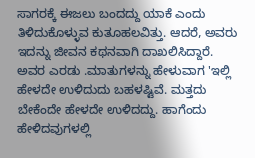ಸಾಗರಕ್ಕೆ ಈಜಲು ಬಂದದ್ದು ಯಾಕೆ ಎಂದು ತಿಳಿದುಕೊಳ್ಳುವ ಕುತೂಹಲವಿತ್ತು. ಆದರೆ, ಅವರು ಇದನ್ನು ಜೀವನ ಕಥನವಾಗಿ ದಾಖಲಿಸಿದ್ದಾರೆ. ಅವರ ಎರಡು .ಮಾತುಗಳನ್ನು ಹೇಳುವಾಗ 'ಇಲ್ಲಿ ಹೇಳದೇ ಉಳಿದುದು ಬಹಳಷ್ಟಿವೆ. ಮತ್ತದು ಬೇಕೆಂದೇ ಹೇಳದೇ ಉಳಿದದ್ದು. ಹಾಗೆಂದು ಹೇಳಿದವುಗಳಲ್ಲಿ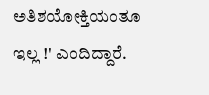ಅತಿಶಯೋಕ್ತಿಯಂತೂ ಇಲ್ಲ !' ಎಂದಿದ್ದಾರೆ.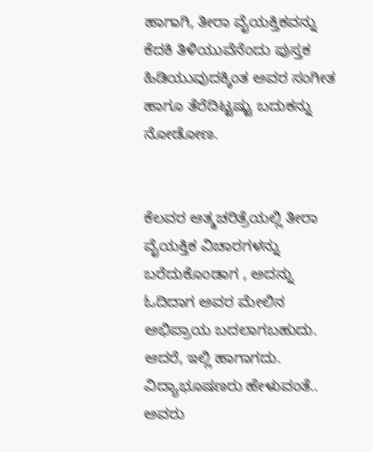ಹಾಗಾಗಿ, ತೀರಾ ವೈಯಕ್ತಿಕವನ್ನು ಕೆದಕಿ ತಿಳಿಯುವೆನೆಂದು ಪುಸ್ತಕ ಹಿಡಿಯುವುದಕ್ಕಿಂತ ಅವರ ಸಂಗೀತ ಹಾಗೂ ತೆರೆದಿಟ್ಟಷ್ಟು ಬದುಕನ್ನು ನೋಡೋಣ.


ಕೆಲವರ ಆತ್ಮಚರಿತ್ರೆಯಲ್ಲಿ ತೀರಾ ವೈಯಕ್ತಿಕ ವಿಚಾರಗಳನ್ನು ಬರೆದುಕೊಂಡಾಗ , ಅದನ್ನು ಓದಿದಾಗ ಅವರ ಮೇಲಿನ ಅಭಿಪ್ರಾಯ ಬದಲಾಗಬಹುದು. ಆದರೆ, ಇಲ್ಲಿ ಹಾಗಾಗದು. ವಿದ್ಯಾಭೂಷಣರು ಹೇಳುವಂತೆ.. ಅವರು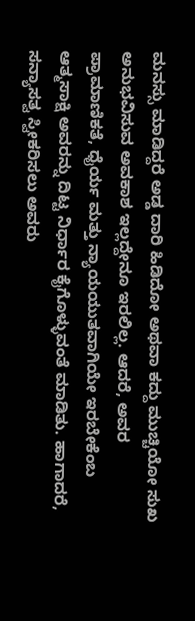ಮನಸ್ಸು ಮಾಡಿದ್ದರೆ ಅಡ್ಡ ದಾರಿ ಹಿಡಿದೋ ಅಥವಾ ಕದ್ದು ಮುಚ್ಚಿಯೋ ಸುಖ ಅನುಭವಿಸುವ ಅವಕಾಶ ಇಲ್ಲದ್ದೇನೂ ಇರಲಿಲ್ಲ. ಆದರೆ, ಅವರ ಪ್ರಾಮಾಣಿಕತೆ, ಧೈರ್ಯ ಮತ್ತು ನ್ಯಾಯಯುತವಾಗಿಯೇ ಇರಬೇಕೆಂಬ ಆತ್ಮಸಾಕ್ಷಿ ಅವರನ್ನು ದಿಟ್ಟ ನಿರ್ಧಾರ ಕೈಗೊಳ್ಳುವಂತೆ ಮಾಡಿತು. ಹಾಗಾದರೆ, ಸನ್ಯಾಸತ್ವ ಸ್ವೀಕರಿಸಲು ಅವರು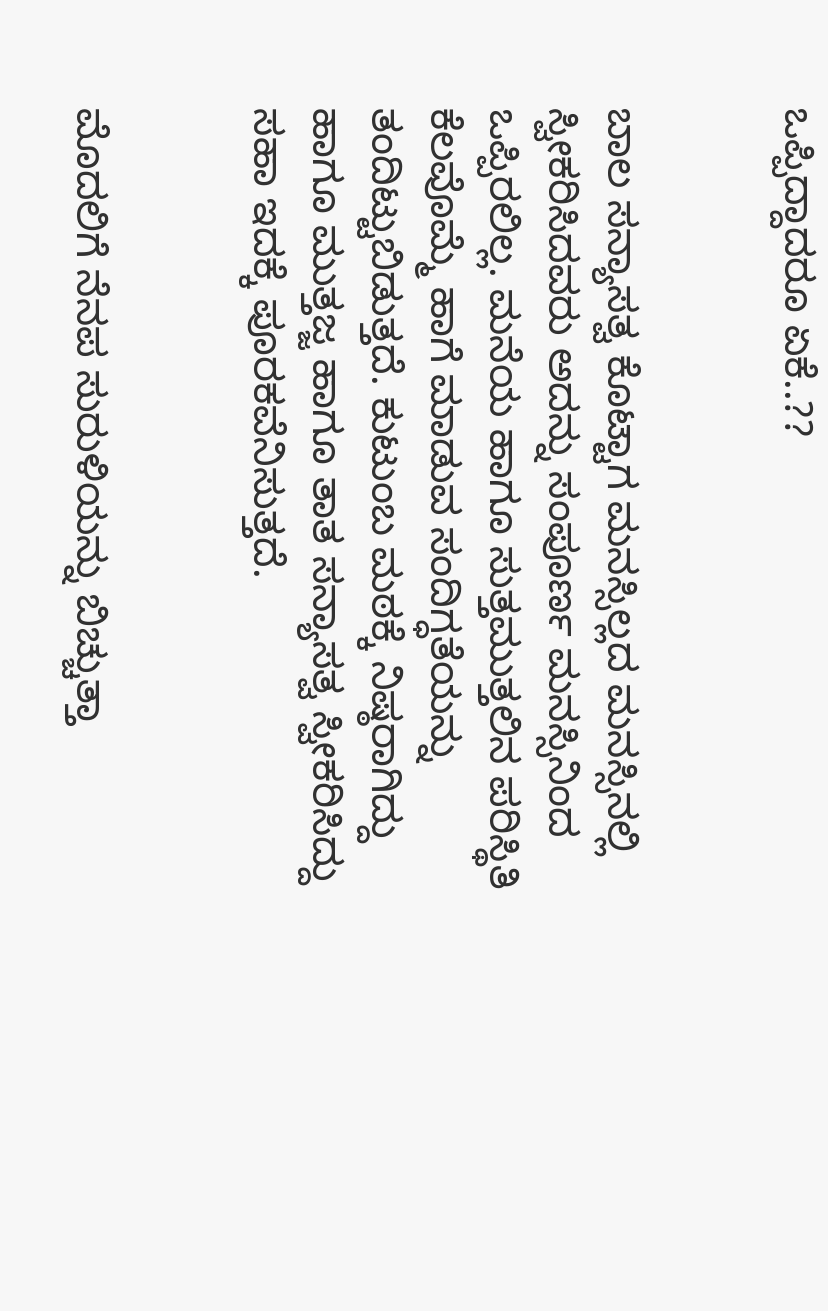ಒಪ್ಪಿದ್ದಾದರೂ ಏಕೆ..??


ಬಾಲ ಸನ್ಯಾಸತ್ವ ಕೊಟ್ಟಾಗ ಮನಸ್ಸಿಲ್ಲದ ಮನಸ್ಸಿನಲ್ಲಿ ಸ್ವೀಕರಿಸಿದವರು ಅದನ್ನು ಸಂಪೂರ್ಣ ಮನಸ್ಸಿನಿಂದ ಒಪ್ಪಿರಲಿಲ್ಲ. ಮನೆಯ ಹಾಗೂ ಸುತ್ತಮುತ್ತಲಿನ ಪರಿಸ್ಥಿತಿ ಕೆಲವೊಮ್ಮೆ ಹಾಗೆ ಮಾಡುವ ಸಂದಿಗ್ಧತೆಯನ್ನು ತಂದಿಟ್ಟುಬಿಡುತ್ತದೆ. ಕುಟುಂಬ ಮಠಕ್ಕೆ ನಿಷ್ಠರಾಗಿದ್ದು ಹಾಗೂ ಮುತ್ತಜ್ಜ ಹಾಗೂ ತಾತ ಸನ್ಯಾಸತ್ವ ಸ್ವೀಕರಿಸಿದ್ದು ಸಹಾ ಇದಕ್ಕೆ ಪೂರಕವೆನಿಸುತ್ತದೆ.


ಮೊದಲಿಗೆ ನೆನಪ ಸುರುಳಿಯನ್ನು ಬಿಚ್ಚುತ್ತಾ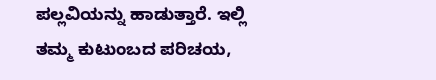ಪಲ್ಲವಿಯನ್ನು ಹಾಡುತ್ತಾರೆ. ಇಲ್ಲಿ ತಮ್ಮ ಕುಟುಂಬದ ಪರಿಚಯ,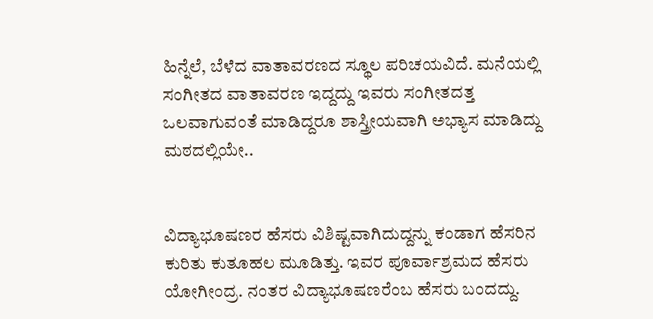ಹಿನ್ನೆಲೆ, ಬೆಳೆದ ವಾತಾವರಣದ ಸ್ಥೂಲ ಪರಿಚಯವಿದೆ. ಮನೆಯಲ್ಲಿ ಸಂಗೀತದ ವಾತಾವರಣ ಇದ್ದದ್ದು ಇವರು ಸಂಗೀತದತ್ತ ಒಲವಾಗುವಂತೆ ಮಾಡಿದ್ದರೂ ಶಾಸ್ತ್ರೀಯವಾಗಿ ಅಭ್ಯಾಸ ಮಾಡಿದ್ದು ಮಠದಲ್ಲಿಯೇ..


ವಿದ್ಯಾಭೂಷಣರ ಹೆಸರು ವಿಶಿಷ್ಟವಾಗಿದುದ್ದನ್ನು ಕಂಡಾಗ ಹೆಸರಿನ ಕುರಿತು ಕುತೂಹಲ ಮೂಡಿತ್ತು. ಇವರ ಪೂರ್ವಾಶ್ರಮದ ಹೆಸರು ಯೋಗೀಂದ್ರ. ನಂತರ ವಿದ್ಯಾಭೂಷಣರೆಂಬ ಹೆಸರು ಬಂದದ್ದು.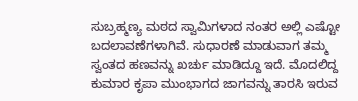ಸುಬ್ರಹ್ಮಣ್ಯ ಮಠದ ಸ್ವಾಮಿಗಳಾದ ನಂತರ ಅಲ್ಲಿ ಎಷ್ಟೋ ಬದಲಾವಣೆಗಳಾಗಿವೆ. ಸುಧಾರಣೆ ಮಾಡುವಾಗ ತಮ್ಮ ಸ್ವಂತದ ಹಣವನ್ನು ಖರ್ಚು ಮಾಡಿದ್ದೂ ಇದೆ. ಮೊದಲಿದ್ದ ಕುಮಾರ ಕೃಪಾ ಮುಂಭಾಗದ ಜಾಗವನ್ನು ತಾರಸಿ ಇರುವ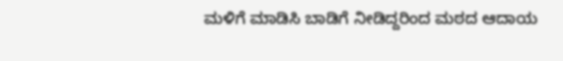ಮಳಿಗೆ ಮಾಡಿಸಿ ಬಾಡಿಗೆ ನೀಡಿದ್ದರಿಂದ ಮಠದ ಆದಾಯ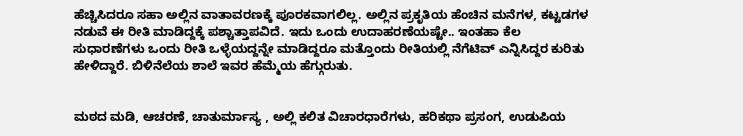ಹೆಚ್ಚಿಸಿದರೂ ಸಹಾ ಅಲ್ಲಿನ ವಾತಾವರಣಕ್ಕೆ ಪೂರಕವಾಗಲಿಲ್ಲ. ಅಲ್ಲಿನ ಪ್ರಕೃತಿಯ ಹೆಂಚಿನ ಮನೆಗಳ, ಕಟ್ಟಡಗಳ ನಡುವೆ ಈ ರೀತಿ ಮಾಡಿದ್ದಕ್ಕೆ ಪಶ್ಚಾತ್ತಾಪವಿದೆ. ಇದು ಒಂದು ಉದಾಹರಣೆಯಷ್ಟೇ.. ಇಂತಹಾ ಕೆಲ ಸುಧಾರಣೆಗಳು ಒಂದು ರೀತಿ ಒಳ್ಳೆಯದ್ದನ್ನೇ ಮಾಡಿದ್ದರೂ ಮತ್ತೊಂದು ರೀತಿಯಲ್ಲಿ ನೆಗೆಟಿವ್ ಎನ್ನಿಸಿದ್ದರ ಕುರಿತು ಹೇಳಿದ್ದಾರೆ. ಬಿಳಿನೆಲೆಯ ಶಾಲೆ ಇವರ ಹೆಮ್ಮೆಯ ಹೆಗ್ಗುರುತು.


ಮಠದ ಮಡಿ, ಆಚರಣೆ, ಚಾತುರ್ಮಾಸ್ಯ , ಅಲ್ಲಿ ಕಲಿತ ವಿಚಾರಧಾರೆಗಳು, ಹರಿಕಥಾ ಪ್ರಸಂಗ, ಉಡುಪಿಯ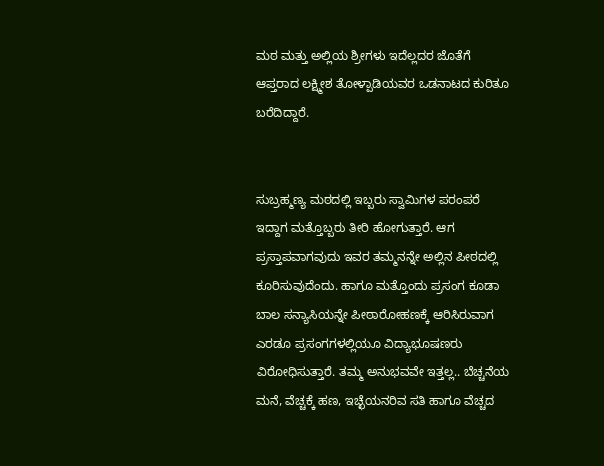ಮಠ ಮತ್ತು ಅಲ್ಲಿಯ ಶ್ರೀಗಳು ಇದೆಲ್ಲದರ ಜೊತೆಗೆ ಆಪ್ತರಾದ ಲಕ್ಷ್ಮೀಶ ತೋಳ್ಪಾಡಿಯವರ ಒಡನಾಟದ ಕುರಿತೂ ಬರೆದಿದ್ದಾರೆ.


ಸುಬ್ರಹ್ಮಣ್ಯ ಮಠದಲ್ಲಿ ಇಬ್ಬರು ಸ್ವಾಮಿಗಳ ಪರಂಪರೆ ಇದ್ದಾಗ ಮತ್ತೊಬ್ಬರು ತೀರಿ ಹೋಗುತ್ತಾರೆ. ಆಗ ಪ್ರಸ್ತಾಪವಾಗವುದು ಇವರ ತಮ್ಮನನ್ನೇ ಅಲ್ಲಿನ ಪೀಠದಲ್ಲಿ ಕೂರಿಸುವುದೆಂದು. ಹಾಗೂ ಮತ್ತೊಂದು ಪ್ರಸಂಗ ಕೂಡಾ ಬಾಲ ಸನ್ಯಾಸಿಯನ್ನೇ ಪೀಠಾರೋಹಣಕ್ಕೆ ಆರಿಸಿರುವಾಗ ಎರಡೂ ಪ್ರಸಂಗಗಳಲ್ಲಿಯೂ ವಿದ್ಯಾಭೂಷಣರು ವಿರೋಧಿಸುತ್ತಾರೆ. ತಮ್ಮ ಅನುಭವವೇ ಇತ್ತಲ್ಲ.. ಬೆಚ್ಚನೆಯ ಮನೆ, ವೆಚ್ಚಕ್ಕೆ ಹಣ, ಇಚ್ಛೆಯನರಿವ ಸತಿ ಹಾಗೂ ವೆಚ್ಚದ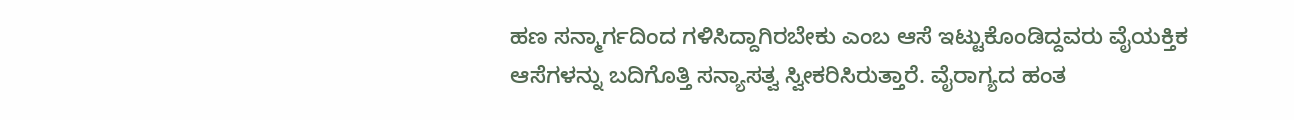ಹಣ ಸನ್ಮಾರ್ಗದಿಂದ ಗಳಿಸಿದ್ದಾಗಿರಬೇಕು ಎಂಬ ಆಸೆ ಇಟ್ಟುಕೊಂಡಿದ್ದವರು ವೈಯಕ್ತಿಕ ಆಸೆಗಳನ್ನು ಬದಿಗೊತ್ತಿ ಸನ್ಯಾಸತ್ವ ಸ್ವೀಕರಿಸಿರುತ್ತಾರೆ. ವೈರಾಗ್ಯದ ಹಂತ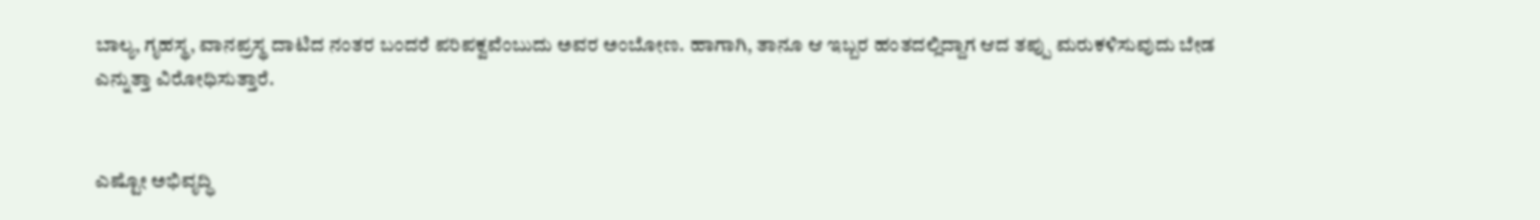ಬಾಲ್ಯ, ಗೃಹಸ್ಥ, ವಾನಪ್ರಸ್ಥ ದಾಟಿದ ನಂತರ ಬಂದರೆ ಪರಿಪಕ್ವವೆಂಬುದು ಅವರ ಅಂಬೋಣ. ಹಾಗಾಗಿ, ತಾನೂ ಆ ಇಬ್ಬರ ಹಂತದಲ್ಲಿದ್ದಾಗ ಆದ ತಪ್ಪು ಮರುಕಳಿಸುವುದು ಬೇಡ ಎನ್ನುತ್ತಾ ವಿರೋಧಿಸುತ್ತಾರೆ.


ಎಷ್ಟೋ ಅಭಿವೃದ್ಧಿ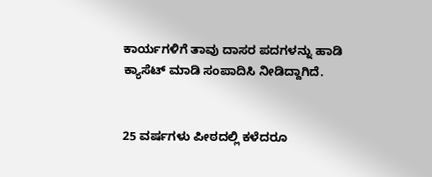ಕಾರ್ಯಗಳಿಗೆ ತಾವು ದಾಸರ ಪದಗಳನ್ನು ಹಾಡಿ ಕ್ಯಾಸೆಟ್ ಮಾಡಿ ಸಂಪಾದಿಸಿ ನೀಡಿದ್ದಾಗಿದೆ.


25 ವರ್ಷಗಳು ಪೀಠದಲ್ಲಿ ಕಳೆದರೂ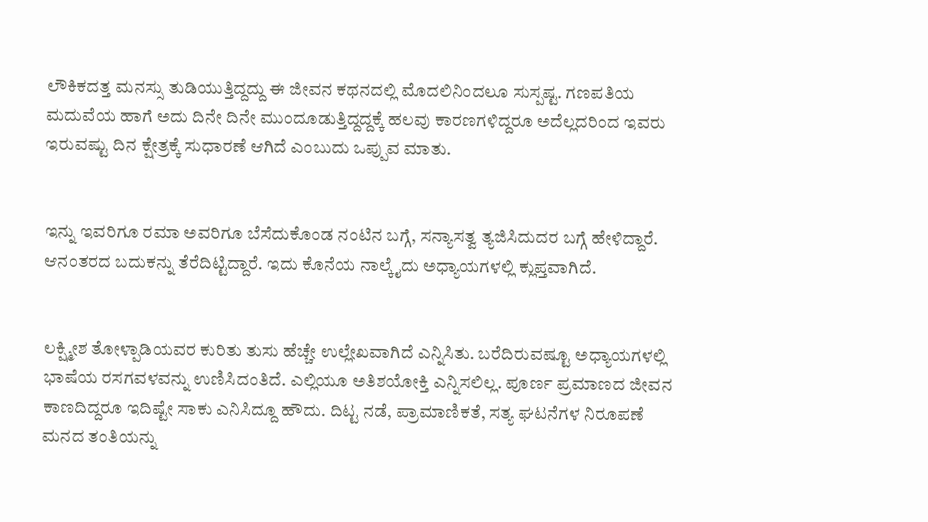ಲೌಕಿಕದತ್ತ ಮನಸ್ಸು ತುಡಿಯುತ್ತಿದ್ದದ್ದು ಈ ಜೀವನ ಕಥನದಲ್ಲಿ ಮೊದಲಿನಿಂದಲೂ ಸುಸ್ಪಷ್ಟ. ಗಣಪತಿಯ ಮದುವೆಯ ಹಾಗೆ ಅದು ದಿನೇ ದಿನೇ ಮುಂದೂಡುತ್ತಿದ್ದದ್ದಕ್ಕೆ ಹಲವು ಕಾರಣಗಳಿದ್ದರೂ ಅದೆಲ್ಲದರಿಂದ ಇವರು ಇರುವಷ್ಟು ದಿನ ಕ್ಷೇತ್ರಕ್ಕೆ ಸುಧಾರಣೆ ಆಗಿದೆ ಎಂಬುದು ಒಪ್ಪುವ ಮಾತು.


ಇನ್ನು ಇವರಿಗೂ ರಮಾ ಅವರಿಗೂ ಬೆಸೆದುಕೊಂಡ ನಂಟಿನ ಬಗ್ಗೆ, ಸನ್ಯಾಸತ್ವ ತ್ಯಜಿಸಿದುದರ ಬಗ್ಗೆ ಹೇಳಿದ್ದಾರೆ. ಆನಂತರದ ಬದುಕನ್ನು ತೆರೆದಿಟ್ಟಿದ್ದಾರೆ. ಇದು ಕೊನೆಯ ನಾಲ್ಕೈದು ಅಧ್ಯಾಯಗಳಲ್ಲಿ ಕ್ಲುಪ್ತವಾಗಿದೆ.


ಲಕ್ಷ್ಮೀಶ ತೋಳ್ಪಾಡಿಯವರ ಕುರಿತು ತುಸು ಹೆಚ್ಚೇ ಉಲ್ಲೇಖವಾಗಿದೆ ಎನ್ನಿಸಿತು. ಬರೆದಿರುವಷ್ಟೂ ಅಧ್ಯಾಯಗಳಲ್ಲಿ ಭಾಷೆಯ ರಸಗವಳವನ್ನು ಉಣಿಸಿದಂತಿದೆ. ಎಲ್ಲಿಯೂ ಅತಿಶಯೋಕ್ತಿ ಎನ್ನಿಸಲಿಲ್ಲ. ಪೂರ್ಣ ಪ್ರಮಾಣದ ಜೀವನ ಕಾಣದಿದ್ದರೂ ಇದಿಷ್ಟೇ ಸಾಕು ಎನಿಸಿದ್ದೂ ಹೌದು. ದಿಟ್ಟ ನಡೆ, ಪ್ರಾಮಾಣಿಕತೆ, ಸತ್ಯ ಘಟನೆಗಳ ನಿರೂಪಣೆ ಮನದ ತಂತಿಯನ್ನು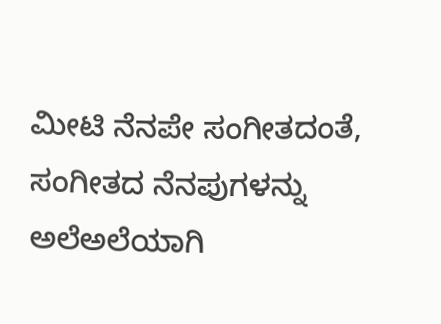ಮೀಟಿ ನೆನಪೇ ಸಂಗೀತದಂತೆ, ಸಂಗೀತದ ನೆನಪುಗಳನ್ನು ಅಲೆಅಲೆಯಾಗಿ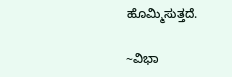ಹೊಮ್ಮಿಸುತ್ತದೆ.

~ವಿಭಾ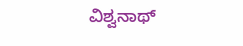ವಿಶ್ವನಾಥ್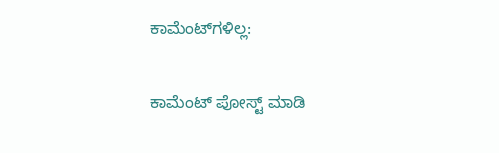ಕಾಮೆಂಟ್‌ಗಳಿಲ್ಲ:

ಕಾಮೆಂಟ್‌‌ ಪೋಸ್ಟ್‌ ಮಾಡಿ